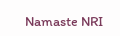Namaste NRI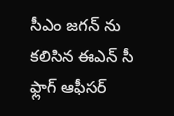సీఎం జగన్ ను కలిసిన ఈఎన్ సీ ఫ్లాగ్ ఆఫీసర్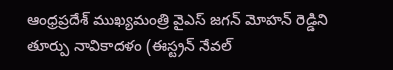ఆంధ్రప్రదేశ్‌ ముఖ్యమంత్రి వైఎస్‌ జగన్‌ మోహన్‌ రెడ్డిని తూర్పు నావికాదళం (ఈస్ట్రన్‌ నేవల్‌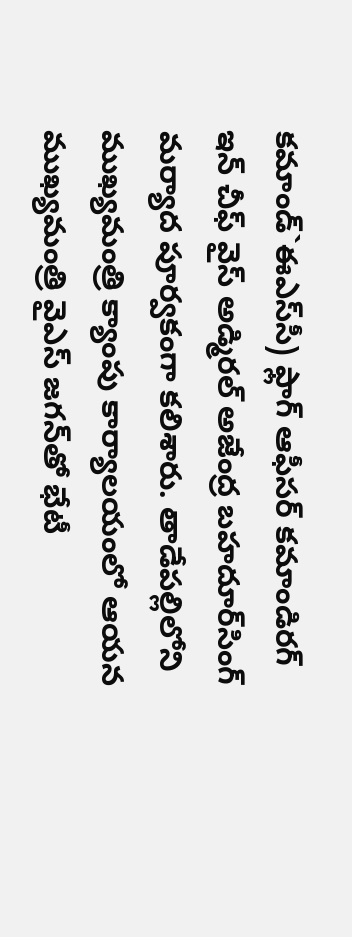కమాండ్‌`ఈఎస్‌సీ) ఫ్లాగ్‌ ఆఫీసర్‌ కమాండిరగ్‌ ఇన్‌ చీఫ్‌ వైస్‌ అడ్మిరల్‌ అజేంద్ర బహదూర్‌సింగ్‌ మర్యాద పూర్వకంగా కలిశారు. తాడేపల్లిలోని ముఖ్యమంత్రి క్యాంపు కార్యాలయంలో ఆయన ముఖ్యమంత్రి వైఎస్‌ జగన్‌తో భేటీ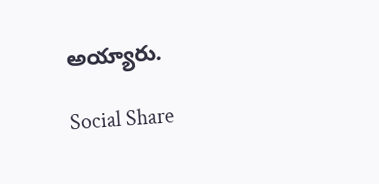అయ్యారు.

Social Share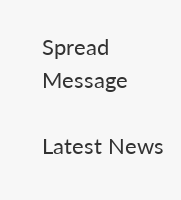Spread Message

Latest News